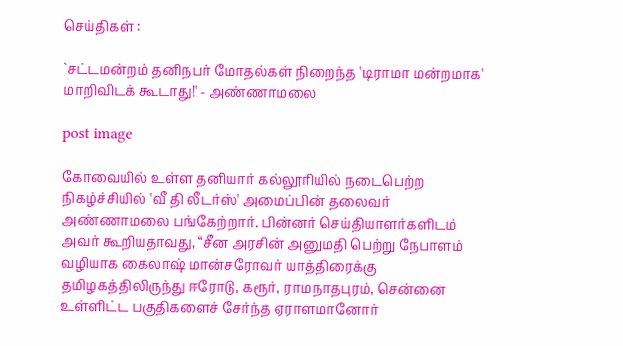செய்திகள் :

`சட்டமன்றம் தனிநபர் மோதல்கள் நிறைந்த 'டிராமா மன்றமாக' மாறிவிடக் கூடாது!' - அண்ணாமலை

post image

கோவையில் உள்ள தனியார் கல்லூரியில் நடைபெற்ற நிகழ்ச்சியில் 'வீ தி லீடர்ஸ்' அமைப்பின் தலைவர் அண்ணாமலை பங்கேற்றார். பின்னர் செய்தியாளர்களிடம் அவர் கூறியதாவது, “சீன அரசின் அனுமதி பெற்று நேபாளம் வழியாக கைலாஷ் மான்சரோவர் யாத்திரைக்கு தமிழகத்திலிருந்து ஈரோடு, கரூர், ராமநாதபுரம், சென்னை உள்ளிட்ட பகுதிகளைச் சேர்ந்த ஏராளமானோர்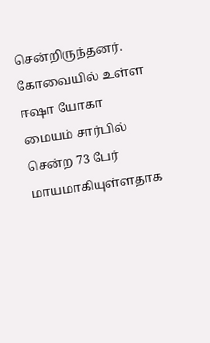சென்றிருந்தனர். கோவையில் உள்ள ஈஷா யோகா மையம் சார்பில் சென்ற 73 பேர் மாயமாகியுள்ளதாக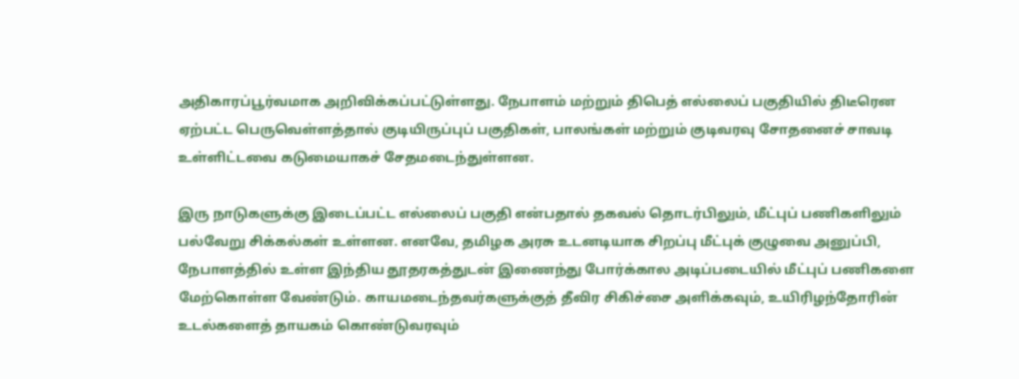அதிகாரப்பூர்வமாக அறிவிக்கப்பட்டுள்ளது. நேபாளம் மற்றும் திபெத் எல்லைப் பகுதியில் திடீரென ஏற்பட்ட பெருவெள்ளத்தால் குடியிருப்புப் பகுதிகள், பாலங்கள் மற்றும் குடிவரவு சோதனைச் சாவடி உள்ளிட்டவை கடுமையாகச் சேதமடைந்துள்ளன.

இரு நாடுகளுக்கு இடைப்பட்ட எல்லைப் பகுதி என்பதால் தகவல் தொடர்பிலும், மீட்புப் பணிகளிலும் பல்வேறு சிக்கல்கள் உள்ளன. எனவே, தமிழக அரசு உடனடியாக சிறப்பு மீட்புக் குழுவை அனுப்பி, நேபாளத்தில் உள்ள இந்திய தூதரகத்துடன் இணைந்து போர்க்கால அடிப்படையில் மீட்புப் பணிகளை மேற்கொள்ள வேண்டும். காயமடைந்தவர்களுக்குத் தீவிர சிகிச்சை அளிக்கவும், உயிரிழந்தோரின் உடல்களைத் தாயகம் கொண்டுவரவும்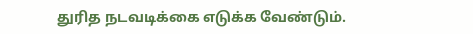துரித நடவடிக்கை எடுக்க வேண்டும்.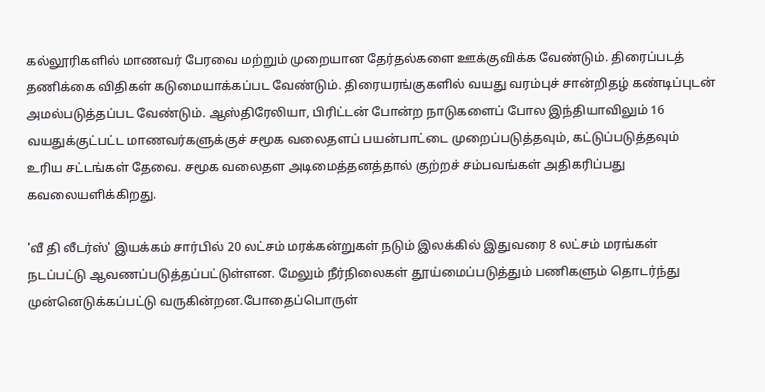கல்லூரிகளில் மாணவர் பேரவை மற்றும் முறையான தேர்தல்களை ஊக்குவிக்க வேண்டும். திரைப்படத் தணிக்கை விதிகள் கடுமையாக்கப்பட வேண்டும். திரையரங்குகளில் வயது வரம்புச் சான்றிதழ் கண்டிப்புடன் அமல்படுத்தப்பட வேண்டும். ஆஸ்திரேலியா, பிரிட்டன் போன்ற நாடுகளைப் போல இந்தியாவிலும் 16 வயதுக்குட்பட்ட மாணவர்களுக்குச் சமூக வலைதளப் பயன்பாட்டை முறைப்படுத்தவும், கட்டுப்படுத்தவும் உரிய சட்டங்கள் தேவை. சமூக வலைதள அடிமைத்தனத்தால் குற்றச் சம்பவங்கள் அதிகரிப்பது கவலையளிக்கிறது.

'வீ தி லீடர்ஸ்' இயக்கம் சார்பில் 20 லட்சம் மரக்கன்றுகள் நடும் இலக்கில் இதுவரை 8 லட்சம் மரங்கள் நடப்பட்டு ஆவணப்படுத்தப்பட்டுள்ளன. மேலும் நீர்நிலைகள் தூய்மைப்படுத்தும் பணிகளும் தொடர்ந்து முன்னெடுக்கப்பட்டு வருகின்றன.போதைப்பொருள்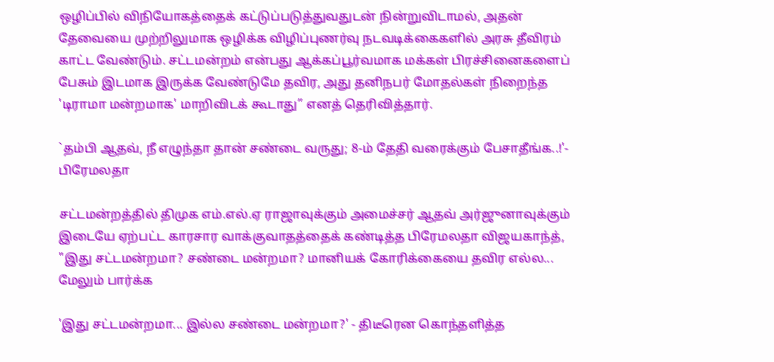ஒழிப்பில் விநியோகத்தைக் கட்டுப்படுத்துவதுடன் நின்றுவிடாமல், அதன் தேவையை முற்றிலுமாக ஒழிக்க விழிப்புணர்வு நடவடிக்கைகளில் அரசு தீவிரம் காட்ட வேண்டும். சட்டமன்றம் என்பது ஆக்கப்பூர்வமாக மக்கள் பிரச்சினைகளைப் பேசும் இடமாக இருக்க வேண்டுமே தவிர, அது தனிநபர் மோதல்கள் நிறைந்த 'டிராமா மன்றமாக' மாறிவிடக் கூடாது” எனத் தெரிவித்தார்.

`தம்பி ஆதவ், நீ எழுந்தா தான் சண்டை வருது; 8-ம் தேதி வரைக்கும் பேசாதீங்க..!'- பிரேமலதா

சட்டமன்றத்தில் திமுக எம்.எல்.ஏ ராஜாவுக்கும் அமைச்சர் ஆதவ் அர்ஜுனாவுக்கும் இடையே ஏற்பட்ட காரசார வாக்குவாதத்தைக் கண்டித்த பிரேமலதா விஜயகாந்த், "இது சட்டமன்றமா? சண்டை மன்றமா? மானியக் கோரிக்கையை தவிர எல்ல... மேலும் பார்க்க

'இது சட்டமன்றமா... இல்ல சண்டை மன்றமா?' - திடீரென கொந்தளித்த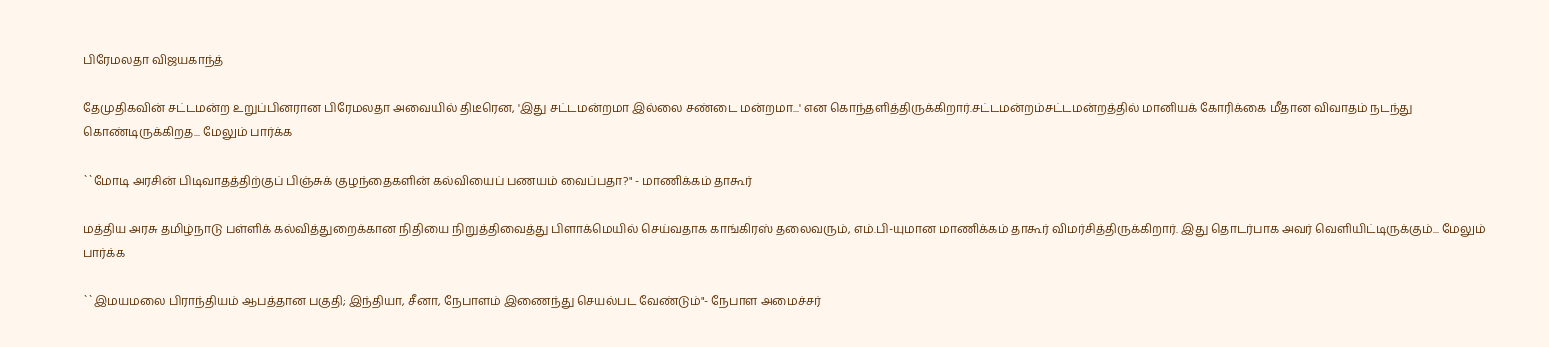பிரேமலதா விஜயகாந்த்

தேமுதிகவின் சட்டமன்ற உறுப்பினரான பிரேமலதா அவையில் திடீரென, 'இது சட்டமன்றமா இல்லை சண்டை மன்றமா...' என கொந்தளித்திருக்கிறார்.சட்டமன்றம்சட்டமன்றத்தில் மானியக் கோரிக்கை மீதான விவாதம் நடந்து கொண்டிருக்கிறத... மேலும் பார்க்க

``மோடி அரசின் பிடிவாதத்திற்குப் பிஞ்சுக் குழந்தைகளின் கல்வியைப் பணயம் வைப்பதா?" - மாணிக்கம் தாகூர்

மத்திய அரசு தமிழ்நாடு பள்ளிக் கல்வித்துறைக்கான நிதியை நிறுத்திவைத்து பிளாக்மெயில் செய்வதாக காங்கிரஸ் தலைவரும், எம்.பி-யுமான மாணிக்கம் தாகூர் விமர்சித்திருக்கிறார். இது தொடர்பாக அவர் வெளியிட்டிருக்கும்... மேலும் பார்க்க

``இமயமலை பிராந்தியம் ஆபத்தான பகுதி; இந்தியா, சீனா, நேபாளம் இணைந்து செயல்பட வேண்டும்"- நேபாள அமைச்சர்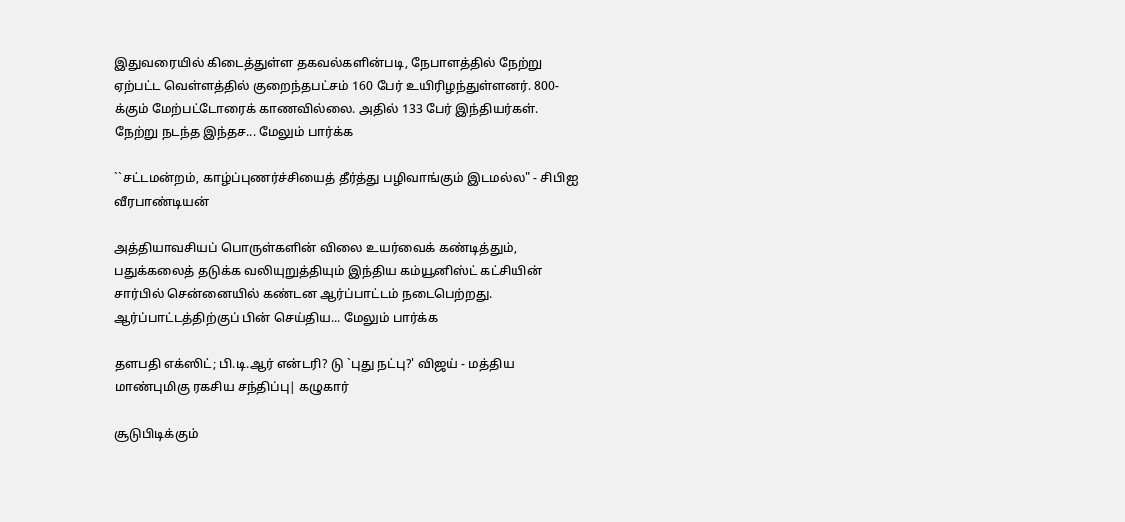இதுவரையில் கிடைத்துள்ள தகவல்களின்படி, நேபாளத்தில் நேற்று ஏற்பட்ட வெள்ளத்தில் குறைந்தபட்சம் 160 பேர் உயிரிழந்துள்ளனர். 800-க்கும் மேற்பட்டோரைக் காணவில்லை. அதில் 133 பேர் இந்தியர்கள். நேற்று நடந்த இந்தச... மேலும் பார்க்க

``சட்டமன்றம், காழ்ப்புணர்ச்சியைத் தீர்த்து பழிவாங்கும் இடமல்ல" - சிபிஐ வீரபாண்டியன்

அத்தியாவசியப் பொருள்களின் விலை உயர்வைக் கண்டித்தும், பதுக்கலைத் தடுக்க வலியுறுத்தியும் இந்திய கம்யூனிஸ்ட் கட்சியின் சார்பில் சென்னையில் கண்டன ஆர்ப்பாட்டம் நடைபெற்றது. ஆர்ப்பாட்டத்திற்குப் பின் செய்திய... மேலும் பார்க்க

தளபதி எக்ஸிட்; பி.டி.ஆர் என்டரி? டு `புது நட்பு?' விஜய் - மத்திய மாண்புமிகு ரகசிய சந்திப்பு| கழுகார்

சூடுபிடிக்கும்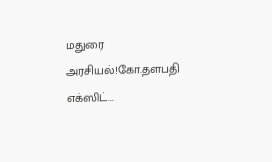மதுரை அரசியல்!கோ.தளபதி எக்ஸிட்...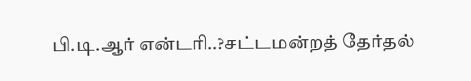பி.டி.ஆர் என்டரி..?சட்டமன்றத் தேர்தல்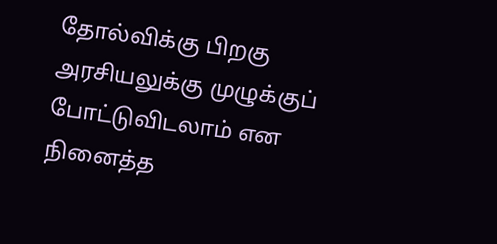தோல்விக்கு பிறகு அரசியலுக்கு முழுக்குப் போட்டுவிடலாம் என நினைத்த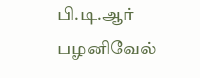பி.டி.ஆர் பழனிவேல்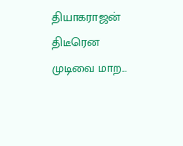தியாகராஜன் திடீரென முடிவை மாற...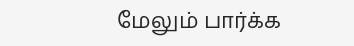மேலும் பார்க்க